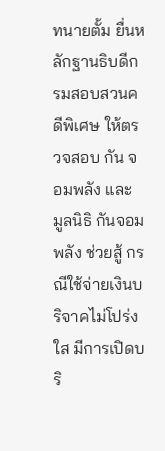ทนายตั้ม ยื่นหลักฐานธิบดีกรมสอบสวนคดีพิเศษ ให้ตรวจสอบ กัน จอมพลัง และ มูลนิธิ กันจอมพลัง ช่วยสู้ กรณีใช้จ่ายเงินบริจาคไม่โปร่งใส มีการเปิดบริ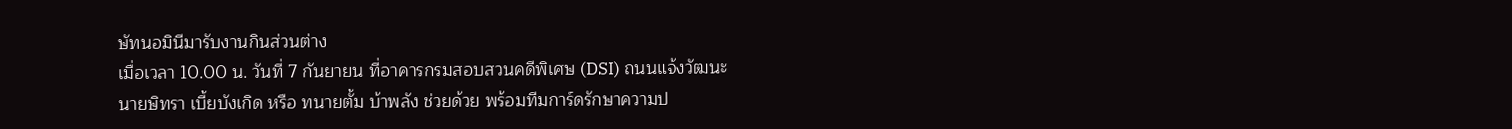ษัทนอมินีมารับงานกินส่วนต่าง
เมื่อเวลา 10.00 น. วันที่ 7 กันยายน ที่อาคารกรมสอบสวนคดีพิเศษ (DSI) ถนนแจ้งวัฒนะ นายษิทรา เบี้ยบังเกิด หรือ ทนายตั้ม บ้าพลัง ช่วยด้วย พร้อมทีมการ์ดรักษาความป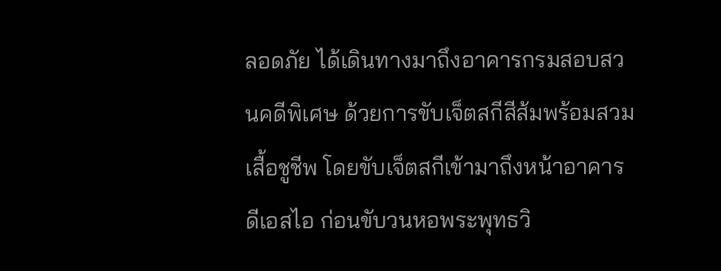ลอดภัย ได้เดินทางมาถึงอาคารกรมสอบสวนคดีพิเศษ ด้วยการขับเจ็ตสกีสีส้มพร้อมสวมเสื้อชูชีพ โดยขับเจ็ตสกีเข้ามาถึงหน้าอาคารดีเอสไอ ก่อนขับวนหอพระพุทธวิ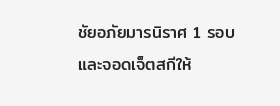ชัยอภัยมารนิราศ 1 รอบ และจอดเจ็ตสกีให้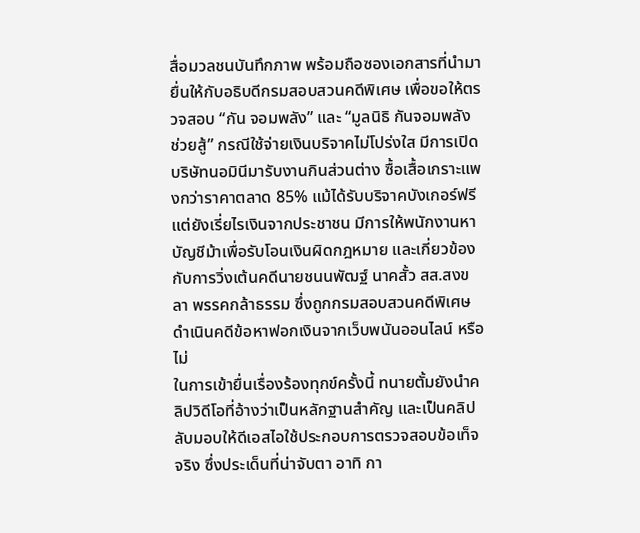สื่อมวลชนบันทึกภาพ พร้อมถือซองเอกสารที่นำมายื่นให้กับอธิบดีกรมสอบสวนคดีพิเศษ เพื่อขอให้ตรวจสอบ “กัน จอมพลัง” และ “มูลนิธิ กันจอมพลัง ช่วยสู้” กรณีใช้จ่ายเงินบริจาคไม่โปร่งใส มีการเปิดบริษัทนอมินีมารับงานกินส่วนต่าง ซื้อเสื้อเกราะแพงกว่าราคาตลาด 85% แม้ได้รับบริจาคบังเกอร์ฟรีแต่ยังเรี่ยไรเงินจากประชาชน มีการให้พนักงานหาบัญชีม้าเพื่อรับโอนเงินผิดกฎหมาย และเกี่ยวข้องกับการวิ่งเต้นคดีนายชนนพัฒฐ์ นาคสั้ว สส.สงขลา พรรคกล้าธรรม ซึ่งถูกกรมสอบสวนคดีพิเศษดำเนินคดีข้อหาฟอกเงินจากเว็บพนันออนไลน์ หรือไม่
ในการเข้ายื่นเรื่องร้องทุกข์ครั้งนี้ ทนายตั้มยังนำคลิปวิดีโอที่อ้างว่าเป็นหลักฐานสำคัญ และเป็นคลิปลับมอบให้ดีเอสไอใช้ประกอบการตรวจสอบข้อเท็จจริง ซึ่งประเด็นที่น่าจับตา อาทิ กา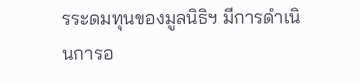รระดมทุนของมูลนิธิฯ มีการดำเนินการอ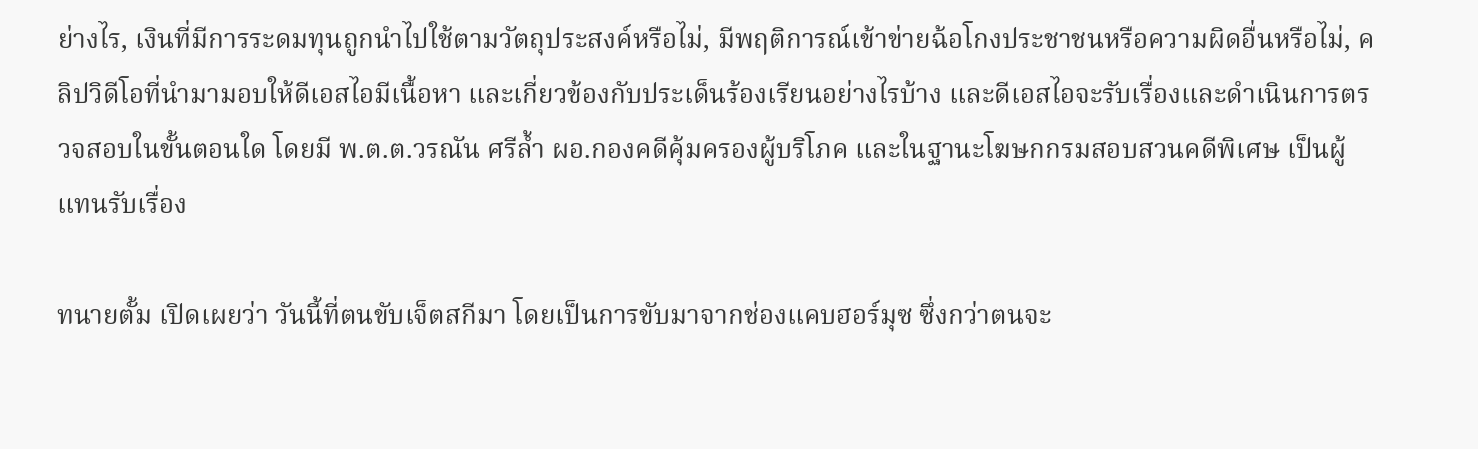ย่างไร, เงินที่มีการระดมทุนถูกนำไปใช้ตามวัตถุประสงค์หรือไม่, มีพฤติการณ์เข้าข่ายฉ้อโกงประชาชนหรือความผิดอื่นหรือไม่, คลิปวิดีโอที่นำมามอบให้ดีเอสไอมีเนื้อหา และเกี่ยวข้องกับประเด็นร้องเรียนอย่างไรบ้าง และดีเอสไอจะรับเรื่องและดำเนินการตรวจสอบในขั้นตอนใด โดยมี พ.ต.ต.วรณัน ศรีล้ำ ผอ.กองคดีคุ้มครองผู้บริโภค และในฐานะโฆษกกรมสอบสวนคดีพิเศษ เป็นผู้แทนรับเรื่อง

ทนายตั้ม เปิดเผยว่า วันนี้ที่ตนขับเจ็ตสกีมา โดยเป็นการขับมาจากช่องแคบฮอร์มุซ ซึ่งกว่าตนจะ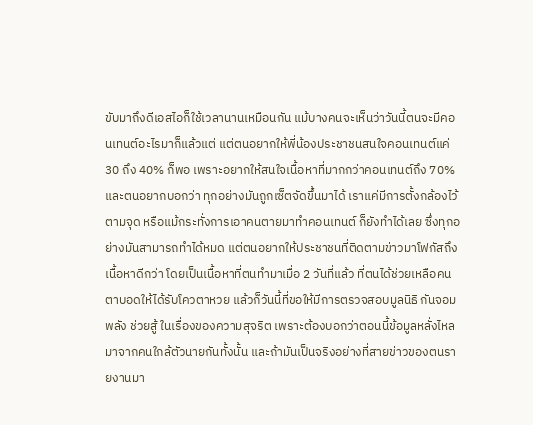ขับมาถึงดีเอสไอก็ใช้เวลานานเหมือนกัน แม้บางคนจะเห็นว่าวันนี้ตนจะมีคอนเทนต์อะไรมาก็แล้วแต่ แต่ตนอยากให้พี่น้องประชาชนสนใจคอนเทนต์แค่ 30 ถึง 40% ก็พอ เพราะอยากให้สนใจเนื้อหาที่มากกว่าคอนเทนต์ถึง 70% และตนอยากบอกว่า ทุกอย่างมันถูกเซ็ตจัดขึ้นมาได้ เราแค่มีการตั้งกล้องไว้ตามจุด หรือแม้กระทั่งการเอาคนตายมาทำคอนเทนต์ ก็ยังทำได้เลย ซึ่งทุกอย่างมันสามารถทำได้หมด แต่ตนอยากให้ประชาชนที่ติดตามข่าวมาโฟกัสถึงเนื้อหาดีกว่า โดยเป็นเนื้อหาที่ตนทำมาเมื่อ 2 วันที่แล้ว ที่ตนได้ช่วยเหลือคนตาบอดให้ได้รับโควตาหวย แล้วก็วันนี้ที่ขอให้มีการตรวจสอบมูลนิธิ กันจอมพลัง ช่วยสู้ ในเรื่องของความสุจริต เพราะต้องบอกว่าตอนนี้ข้อมูลหลั่งไหลมาจากคนใกล้ตัวนายกันทั้งนั้น และถ้ามันเป็นจริงอย่างที่สายข่าวของตนรายงานมา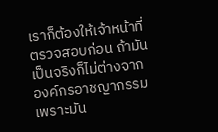เราก็ต้องให้เจ้าหน้าที่ตรวจสอบก่อน ถ้ามันเป็นจริงก็ไม่ต่างจากองค์กรอาชญากรรม เพราะมัน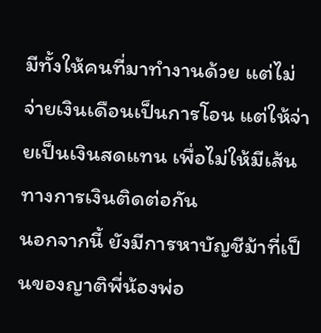มีทั้งให้คนที่มาทำงานด้วย แต่ไม่จ่ายเงินเดือนเป็นการโอน แต่ให้จ่ายเป็นเงินสดแทน เพื่อไม่ให้มีเส้นทางการเงินติดต่อกัน
นอกจากนี้ ยังมีการหาบัญชีม้าที่เป็นของญาติพี่น้องพ่อ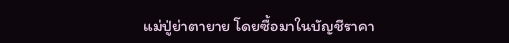แม่ปู่ย่าตายาย โดยซื้อมาในบัญชีราคา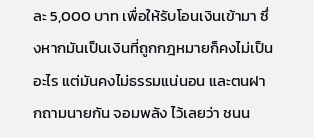ละ 5,000 บาท เพื่อให้รับโอนเงินเข้ามา ซึ่งหากมันเป็นเงินที่ถูกกฎหมายก็คงไม่เป็นอะไร แต่มันคงไม่ธรรมแน่นอน และตนฝากถามนายกัน จอมพลัง ไว้เลยว่า ชนน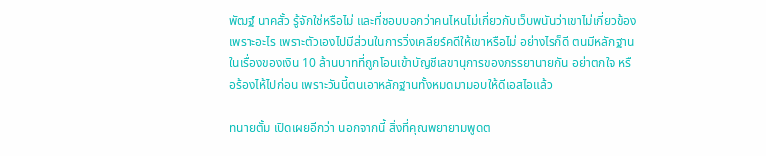พัฒฐ์ นาคสั้ว รู้จักใช่หรือไม่ และที่ชอบบอกว่าคนไหนไม่เกี่ยวกับเว็บพนันว่าเขาไม่เกี่ยวข้อง เพราะอะไร เพราะตัวเองไปมีส่วนในการวิ่งเคลียร์คดีให้เขาหรือไม่ อย่างไรก็ดี ตนมีหลักฐานในเรื่องของเงิน 10 ล้านบาทที่ถูกโอนเข้าบัญชีเลขานุการของภรรยานายกัน อย่าตกใจ หรือร้องไห้ไปก่อน เพราะวันนี้ตนเอาหลักฐานทั้งหมดมามอบให้ดีเอสไอแล้ว

ทนายตั้ม เปิดเผยอีกว่า นอกจากนี้ สิ่งที่คุณพยายามพูดต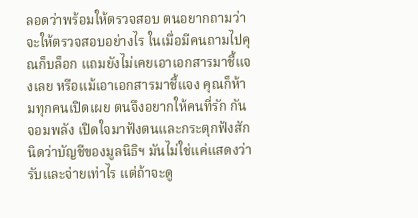ลอดว่าพร้อมให้ตรวจสอบ ตนอยากถามว่าจะให้ตรวจสอบอย่างไร ในเมื่อมีคนถามไปคุณก็บล็อก แถมยังไม่เคยเอาเอกสารมาชี้แจงเลย หรือแม้เอาเอกสารมาชี้แจง คุณก็ห้ามทุกคนเปิดเผย ตนจึงอยากให้คนที่รัก กัน จอมพลัง เปิดใจมาฟังตนและกระตุกฟังสักนิดว่าบัญชีของมูลนิธิฯ มันไม่ใช่แค่แสดงว่ารับและจ่ายเท่าไร แต่ถ้าจะดู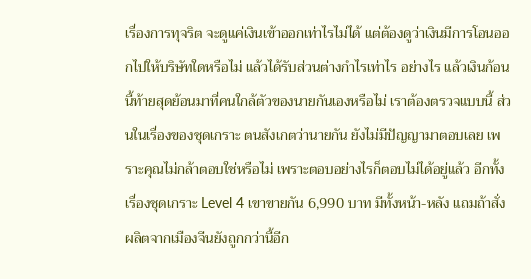เรื่องการทุจริต จะดูแค่เงินเข้าออกเท่าไรไม่ได้ แต่ต้องดูว่าเงินมีการโอนออกไปให้บริษัทใดหรือไม่ แล้วได้รับส่วนต่างกำไรเท่าไร อย่างไร แล้วเงินก้อนนี้ท้ายสุดย้อนมาที่คนใกล้ตัวของนายกันเองหรือไม่ เราต้องตรวจแบบนี้ ส่วนในเรื่องของชุดเกราะ ตนสังเกตว่านายกัน ยังไม่มีปัญญามาตอบเลย เพราะคุณไม่กล้าตอบใช่หรือไม่ เพราะตอบอย่างไรก็ตอบไม่ได้อยู่แล้ว อีกทั้งเรื่องชุดเกราะ Level 4 เขาขายกัน 6,990 บาท มีทั้งหน้า-หลัง แถมถ้าสั่งผลิตจากเมืองจีนยังถูกกว่านี้อีก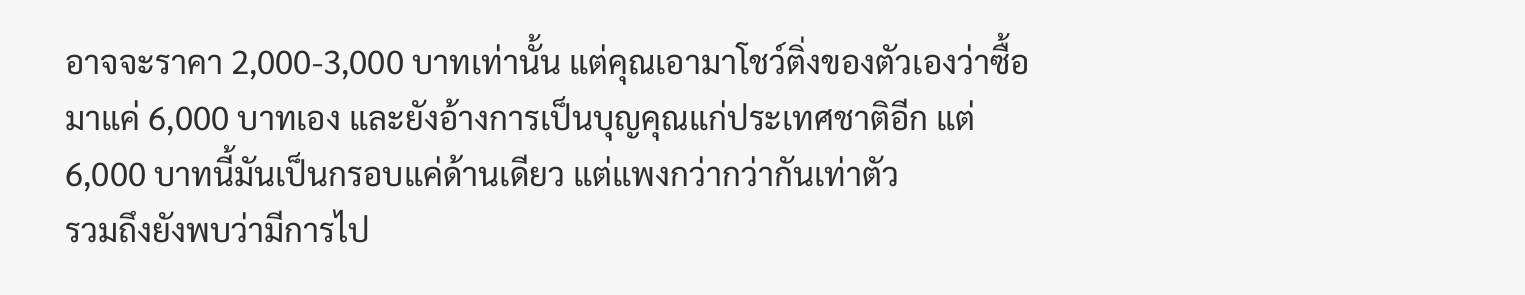อาจจะราคา 2,000-3,000 บาทเท่านั้น แต่คุณเอามาโชว์ติ่งของตัวเองว่าซื้อมาแค่ 6,000 บาทเอง และยังอ้างการเป็นบุญคุณแก่ประเทศชาติอีก แต่ 6,000 บาทนี้มันเป็นกรอบแค่ด้านเดียว แต่แพงกว่ากว่ากันเท่าตัว
รวมถึงยังพบว่ามีการไป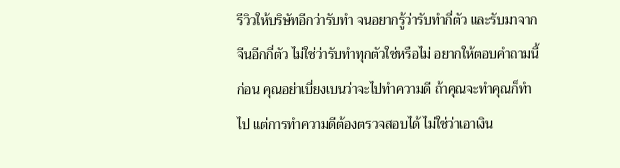รีวิวให้บริษัทอีกว่ารับทำ จนอยากรู้ว่ารับทำกี่ตัว และรับมาจากจีนอีกกี่ตัว ไม่ใช่ว่ารับทำทุกตัวใช่หรือไม่ อยากให้ตอบคำถามนี้ก่อน คุณอย่าเบี่ยงเบนว่าจะไปทำความดี ถ้าคุณจะทำคุณก็ทำไป แต่การทำความดีต้องตรวจสอบได้ ไม่ใช่ว่าเอาเงิน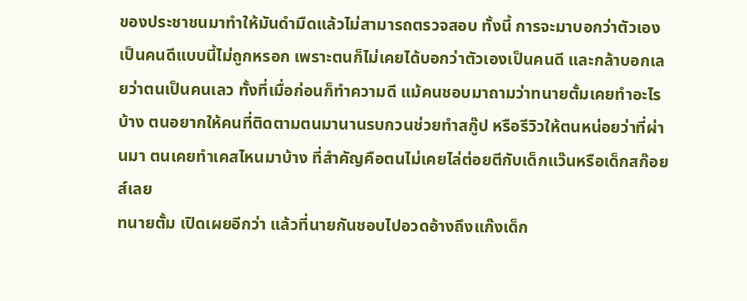ของประชาชนมาทำให้มันดำมืดแล้วไม่สามารถตรวจสอบ ทั้งนี้ การจะมาบอกว่าตัวเองเป็นคนดีแบบนี้ไม่ถูกหรอก เพราะตนก็ไม่เคยได้บอกว่าตัวเองเป็นคนดี และกล้าบอกเลยว่าตนเป็นคนเลว ทั้งที่เมื่อก่อนก็ทำความดี แม้คนชอบมาถามว่าทนายตั้มเคยทำอะไรบ้าง ตนอยากให้คนที่ติดตามตนมานานรบกวนช่วยทำสกู๊ป หรือรีวิวให้ตนหน่อยว่าที่ผ่านมา ตนเคยทำเคสไหนมาบ้าง ที่สำคัญคือตนไม่เคยไล่ต่อยตีกับเด็กแว๊นหรือเด็กสก๊อยส์เลย
ทนายตั้ม เปิดเผยอีกว่า แล้วที่นายกันชอบไปอวดอ้างถึงแก๊งเด็ก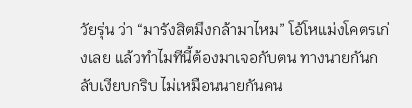วัยรุ่น ว่า “มารังสิตมึงกล้ามาไหม” โอ้โหแม่งโคตรเก่งเลย แล้วทำไมทีนี้ต้องมาเจอกับตน ทางนายกันกลับเงียบกริบ ไม่เหมือนนายกันคน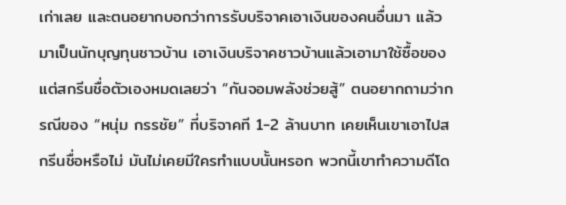เก่าเลย และตนอยากบอกว่าการรับบริจาคเอาเงินของคนอื่นมา แล้วมาเป็นนักบุญทุนชาวบ้าน เอาเงินบริจาคชาวบ้านแล้วเอามาใช้ซื้อของแต่สกรีนชื่อตัวเองหมดเลยว่า “กันจอมพลังช่วยสู้” ตนอยากถามว่ากรณีของ “หนุ่ม กรรชัย” ที่บริจาคที 1-2 ล้านบาท เคยเห็นเขาเอาไปสกรีนชื่อหรือไม่ มันไม่เคยมีใครทำแบบนั้นหรอก พวกนี้เขาทำความดีโด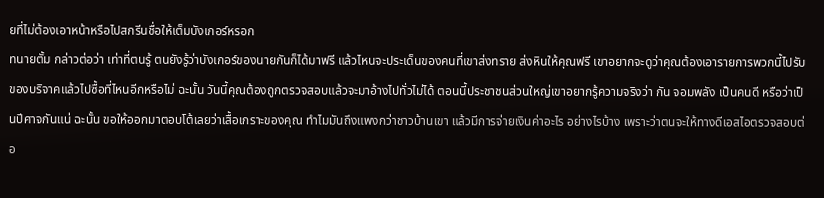ยที่ไม่ต้องเอาหน้าหรือไปสกรีนชื่อให้เต็มบังเกอร์หรอก
ทนายตั้ม กล่าวต่อว่า เท่าที่ตนรู้ ตนยังรู้ว่าบังเกอร์ของนายกันก็ได้มาฟรี แล้วไหนจะประเด็นของคนที่เขาส่งทราย ส่งหินให้คุณฟรี เขาอยากจะดูว่าคุณต้องเอารายการพวกนี้ไปรับของบริจาคแล้วไปซื้อที่ไหนอีกหรือไม่ ฉะนั้น วันนี้คุณต้องถูกตรวจสอบแล้วจะมาอ้างไปทั่วไม่ได้ ตอนนี้ประชาชนส่วนใหญ่เขาอยากรู้ความจริงว่า กัน จอมพลัง เป็นคนดี หรือว่าเป็นปีศาจกันแน่ ฉะนั้น ขอให้ออกมาตอบโต้เลยว่าเสื้อเกราะของคุณ ทำไมมันถึงแพงกว่าชาวบ้านเขา แล้วมีการจ่ายเงินค่าอะไร อย่างไรบ้าง เพราะว่าตนจะให้ทางดีเอสไอตรวจสอบต่อ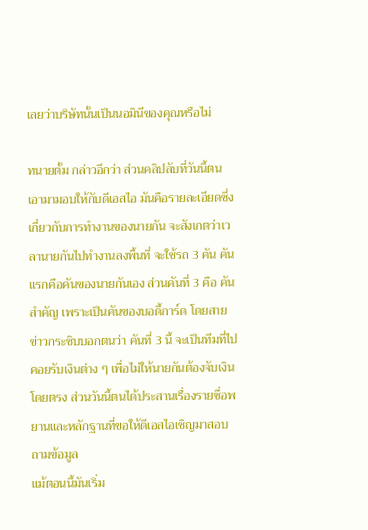เลยว่าบริษัทนั้นเป็นนอมินีของคุณหรือไม่

ทนายตั้ม กล่าวอีกว่า ส่วนคลิปลับที่วันนี้ตนเอามามอบให้กับดีเอสไอ มันคือรายละเอียดซึ่งเกี่ยวกับการทำงานของนายกัน จะสังเกตว่าเวลานายกันไปทำงานลงพื้นที่ จะใช้รถ 3 คัน คันแรกคือคันของนายกันเอง ส่วนคันที่ 3 คือ คันสำคัญ เพราะเป็นคันของบอดี้การ์ด โดยสายข่าวกระซิบบอกตนว่า คันที่ 3 นี้ จะเป็นทีมที่ไปคอยรับเงินต่าง ๆ เพื่อไม่ให้นายกันต้องจับเงินโดยตรง ส่วนวันนี้ตนได้ประสานเรื่องรายชื่อพยานและหลักฐานที่ขอให้ดีเอสไอเชิญมาสอบถามข้อมูล
แม้ตอนนี้มันเริ่ม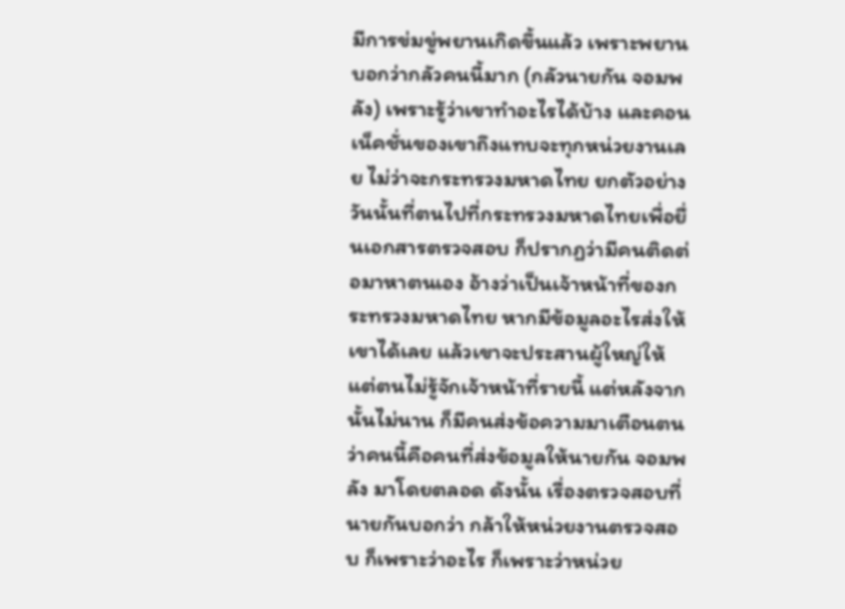มีการข่มขู่พยานเกิดขึ้นแล้ว เพราะพยานบอกว่ากลัวคนนี้มาก (กลัวนายกัน จอมพลัง) เพราะรู้ว่าเขาทำอะไรได้บ้าง และคอนเน็คชั่นของเขาถึงแทบจะทุกหน่วยงานเลย ไม่ว่าจะกระทรวงมหาดไทย ยกตัวอย่างวันนั้นที่ตนไปที่กระทรวงมหาดไทยเพื่อยื่นเอกสารตรวจสอบ ก็ปรากฏว่ามีคนติดต่อมาหาตนเอง อ้างว่าเป็นเจ้าหน้าที่ของกระทรวงมหาดไทย หากมีข้อมูลอะไรส่งให้เขาได้เลย แล้วเขาจะประสานผู้ใหญ่ให้ แต่ตนไม่รู้จักเจ้าหน้าที่รายนี้ แต่หลังจากนั้นไม่นาน ก็มีคนส่งข้อความมาเตือนตนว่าคนนี้คือคนที่ส่งข้อมูลให้นายกัน จอมพลัง มาโดยตลอด ดังนั้น เรื่องตรวจสอบที่นายกันบอกว่า กล้าให้หน่วยงานตรวจสอบ ก็เพราะว่าอะไร ก็เพราะว่าหน่วย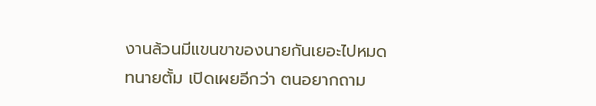งานล้วนมีแขนขาของนายกันเยอะไปหมด
ทนายตั้ม เปิดเผยอีกว่า ตนอยากถาม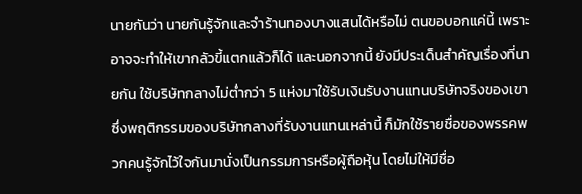นายกันว่า นายกันรู้จักและจำร้านทองบางแสนได้หรือไม่ ตนขอบอกแค่นี้ เพราะอาจจะทำให้เขากลัวขี้แตกแล้วก็ได้ และนอกจากนี้ ยังมีประเด็นสำคัญเรื่องที่นายกัน ใช้บริษัทกลางไม่ต่ำกว่า 5 แห่งมาใช้รับเงินรับงานแทนบริษัทจริงของเขา ซึ่งพฤติกรรมของบริษัทกลางที่รับงานแทนเหล่านี้ ก็มักใช้รายชื่อของพรรคพวกคนรู้จักไว้ใจกันมานั่งเป็นกรรมการหรือผู้ถือหุ้น โดยไม่ให้มีชื่อ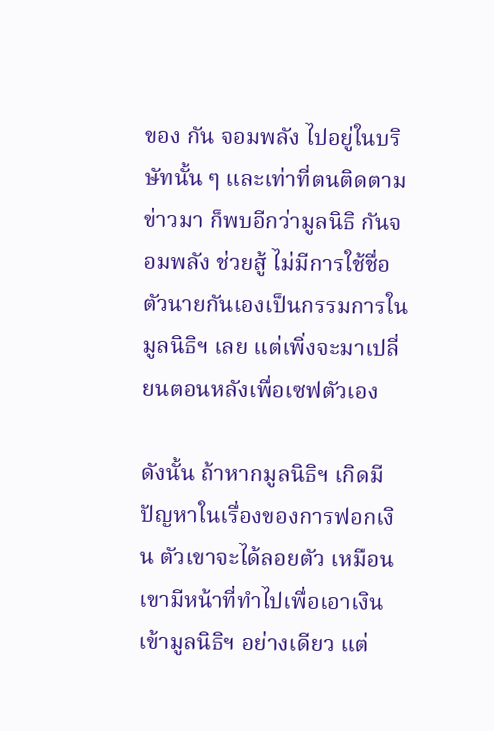ของ กัน จอมพลัง ไปอยู่ในบริษัทนั้น ๆ และเท่าที่ตนติดตามข่าวมา ก็พบอีกว่ามูลนิธิ กันจอมพลัง ช่วยสู้ ไม่มีการใช้ชื่อตัวนายกันเองเป็นกรรมการในมูลนิธิฯ เลย แต่เพิ่งจะมาเปลี่ยนตอนหลังเพื่อเซฟตัวเอง

ดังนั้น ถ้าหากมูลนิธิฯ เกิดมีปัญหาในเรื่องของการฟอกเงิน ตัวเขาจะได้ลอยตัว เหมือนเขามีหน้าที่ทำไปเพื่อเอาเงินเข้ามูลนิธิฯ อย่างเดียว แต่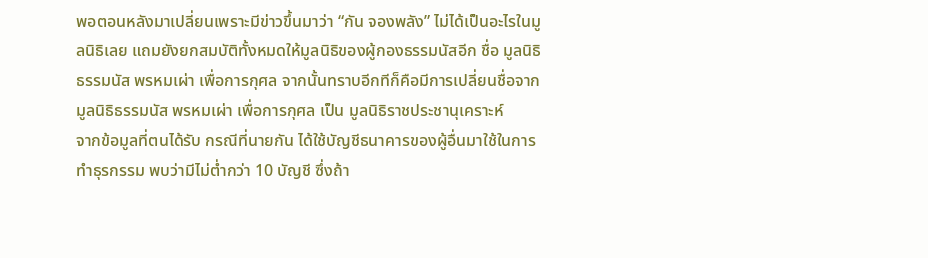พอตอนหลังมาเปลี่ยนเพราะมีข่าวขึ้นมาว่า “กัน จองพลัง” ไม่ได้เป็นอะไรในมูลนิธิเลย แถมยังยกสมบัติทั้งหมดให้มูลนิธิของผู้กองธรรมนัสอีก ชื่อ มูลนิธิธรรมนัส พรหมเผ่า เพื่อการกุศล จากนั้นทราบอีกทีก็คือมีการเปลี่ยนชื่อจากมูลนิธิธรรมนัส พรหมเผ่า เพื่อการกุศล เป็น มูลนิธิราชประชานุเคราะห์
จากข้อมูลที่ตนได้รับ กรณีที่นายกัน ได้ใช้บัญชีธนาคารของผู้อื่นมาใช้ในการทำธุรกรรม พบว่ามีไม่ต่ำกว่า 10 บัญชี ซึ่งถ้า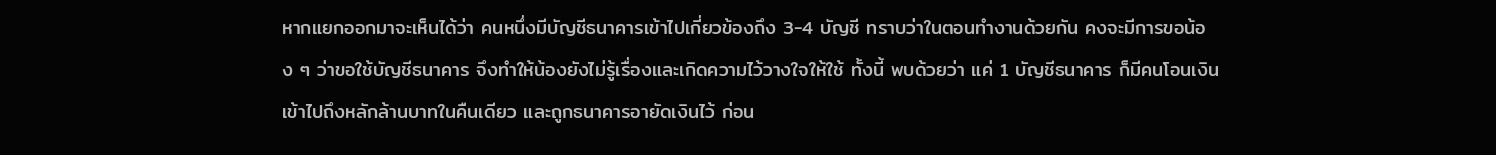หากแยกออกมาจะเห็นได้ว่า คนหนึ่งมีบัญชีธนาคารเข้าไปเกี่ยวข้องถึง 3-4 บัญชี ทราบว่าในตอนทำงานด้วยกัน คงจะมีการขอน้อง ๆ ว่าขอใช้บัญชีธนาคาร จึงทำให้น้องยังไม่รู้เรื่องและเกิดความไว้วางใจให้ใช้ ทั้งนี้ พบด้วยว่า แค่ 1 บัญชีธนาคาร ก็มีคนโอนเงินเข้าไปถึงหลักล้านบาทในคืนเดียว และถูกธนาคารอายัดเงินไว้ ก่อน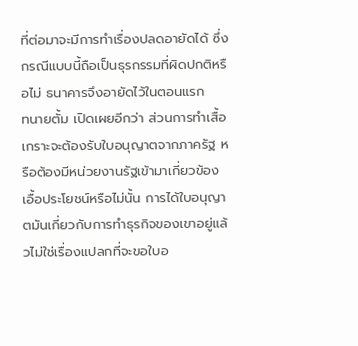ที่ต่อมาจะมีการทำเรื่องปลดอายัดได้ ซึ่งกรณีแบบนี้ถือเป็นธุรกรรมที่ผิดปกติหรือไม่ ธนาคารจึงอายัดไว้ในตอนแรก
ทนายตั้ม เปิดเผยอีกว่า ส่วนการทำเสื้อเกราะจะต้องรับใบอนุญาตจากภาครัฐ หรือต้องมีหน่วยงานรัฐเข้ามาเกี่ยวข้องเอื้อประโยชน์หรือไม่นั้น การได้ใบอนุญาตมันเกี่ยวกับการทำธุรกิจของเขาอยู่แล้วไม่ใช่เรื่องแปลกที่จะขอใบอ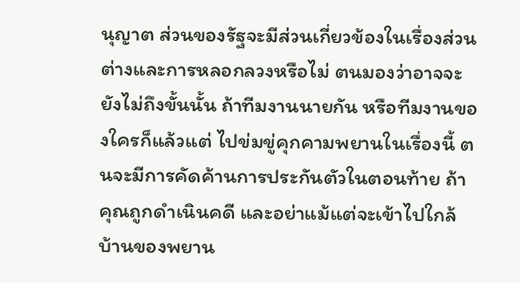นุญาต ส่วนของรัฐจะมีส่วนเกี่ยวข้องในเรื่องส่วนต่างและการหลอกลวงหรือไม่ ตนมองว่าอาจจะยังไม่ถึงขั้นนั้น ถ้าทีมงานนายกัน หรือทีมงานของใครก็แล้วแต่ ไปข่มขู่คุกคามพยานในเรื่องนี้ ตนจะมีการคัดค้านการประกันตัวในตอนท้าย ถ้าคุณถูกดำเนินคดี และอย่าแม้แต่จะเข้าไปใกล้บ้านของพยาน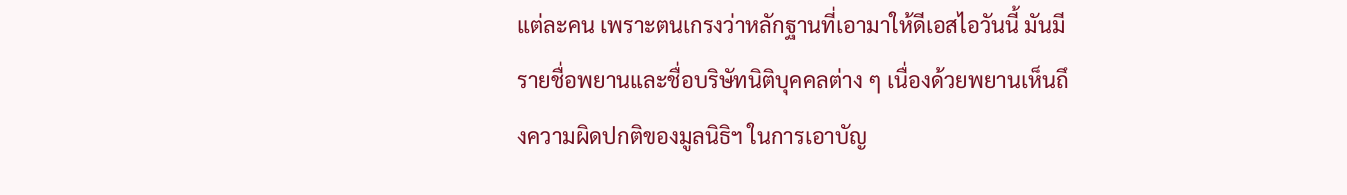แต่ละคน เพราะตนเกรงว่าหลักฐานที่เอามาให้ดีเอสไอวันนี้ มันมีรายชื่อพยานและชื่อบริษัทนิติบุคคลต่าง ๆ เนื่องด้วยพยานเห็นถึงความผิดปกติของมูลนิธิฯ ในการเอาบัญ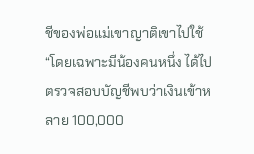ชีของพ่อแม่เขาญาติเขาไปใช้
“โดยเฉพาะมีน้องคนหนึ่ง ได้ไปตรวจสอบบัญชีพบว่าเงินเข้าหลาย 100,000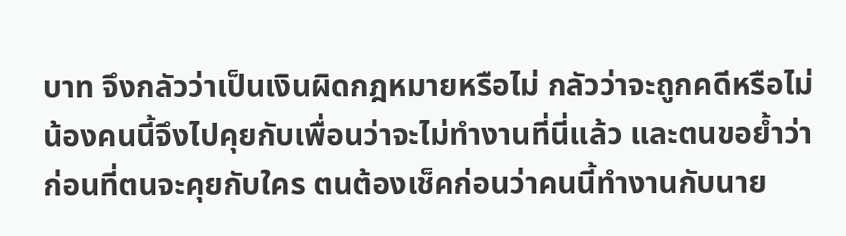บาท จึงกลัวว่าเป็นเงินผิดกฎหมายหรือไม่ กลัวว่าจะถูกคดีหรือไม่ น้องคนนี้จึงไปคุยกับเพื่อนว่าจะไม่ทำงานที่นี่แล้ว และตนขอย้ำว่าก่อนที่ตนจะคุยกับใคร ตนต้องเช็คก่อนว่าคนนี้ทำงานกับนาย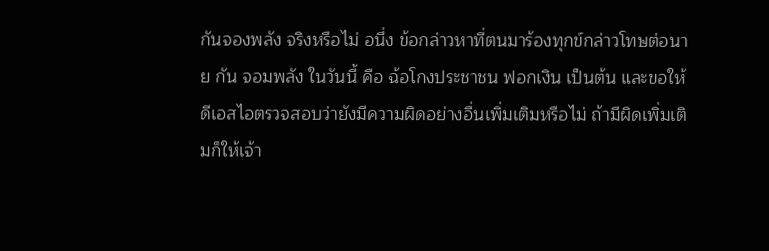กันจองพลัง จริงหรือไม่ อนึ่ง ข้อกล่าวหาที่ตนมาร้องทุกข์กล่าวโทษต่อนาย กัน จอมพลัง ในวันนี้ คือ ฉ้อโกงประชาชน ฟอกเงิน เป็นต้น และขอให้ดีเอสไอตรวจสอบว่ายังมีความผิดอย่างอื่นเพิ่มเติมหรือไม่ ถ้ามีผิดเพิ่มเติมก็ให้เจ้า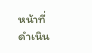หน้าที่ดำเนิน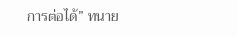การต่อได้” ทนาย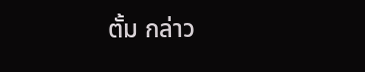ตั้ม กล่าว